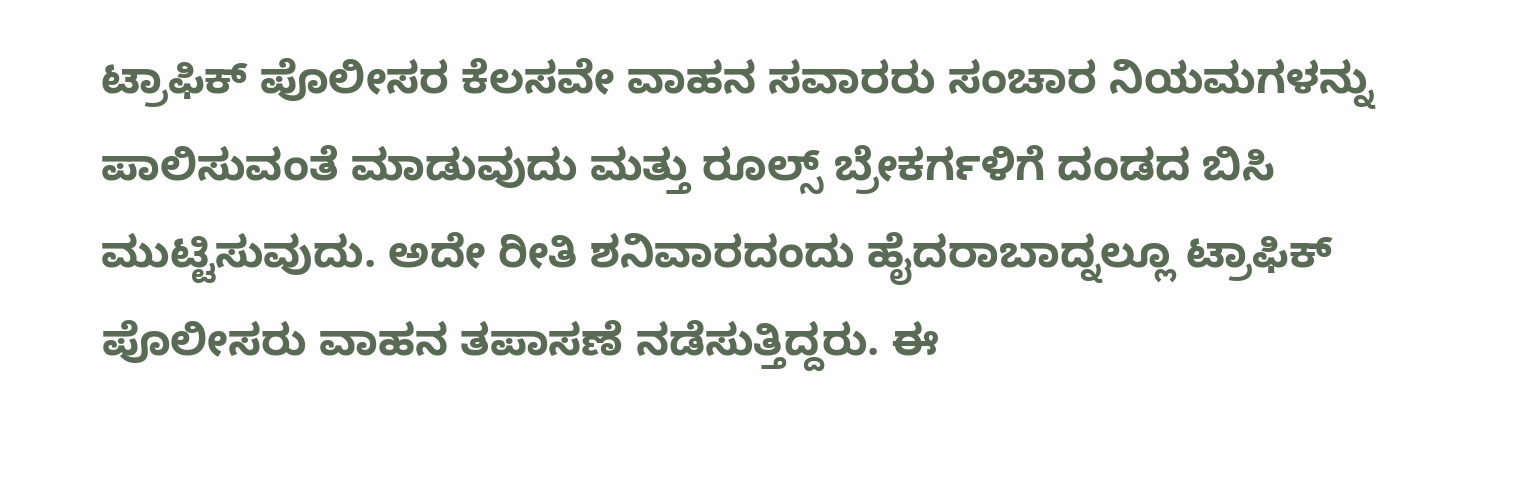ಟ್ರಾಫಿಕ್ ಪೊಲೀಸರ ಕೆಲಸವೇ ವಾಹನ ಸವಾರರು ಸಂಚಾರ ನಿಯಮಗಳನ್ನು ಪಾಲಿಸುವಂತೆ ಮಾಡುವುದು ಮತ್ತು ರೂಲ್ಸ್ ಬ್ರೇಕರ್ಗಳಿಗೆ ದಂಡದ ಬಿಸಿ ಮುಟ್ಟಿಸುವುದು. ಅದೇ ರೀತಿ ಶನಿವಾರದಂದು ಹೈದರಾಬಾದ್ನಲ್ಲೂ ಟ್ರಾಫಿಕ್ ಪೊಲೀಸರು ವಾಹನ ತಪಾಸಣೆ ನಡೆಸುತ್ತಿದ್ದರು. ಈ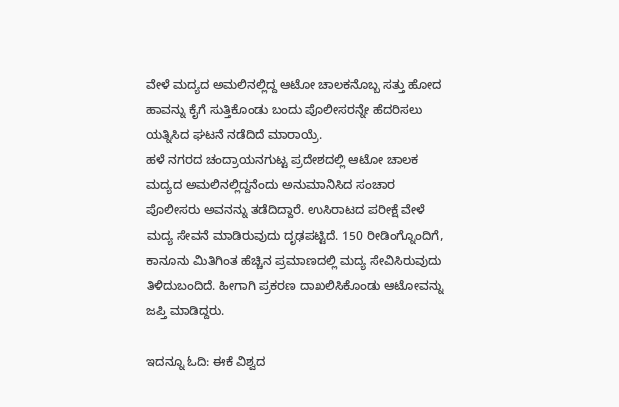ವೇಳೆ ಮದ್ಯದ ಅಮಲಿನಲ್ಲಿದ್ದ ಆಟೋ ಚಾಲಕನೊಬ್ಬ ಸತ್ತು ಹೋದ ಹಾವನ್ನು ಕೈಗೆ ಸುತ್ತಿಕೊಂಡು ಬಂದು ಪೊಲೀಸರನ್ನೇ ಹೆದರಿಸಲು ಯತ್ನಿಸಿದ ಘಟನೆ ನಡೆದಿದೆ ಮಾರಾಯ್ರೆ.
ಹಳೆ ನಗರದ ಚಂದ್ರಾಯನಗುಟ್ಟ ಪ್ರದೇಶದಲ್ಲಿ ಆಟೋ ಚಾಲಕ ಮದ್ಯದ ಅಮಲಿನಲ್ಲಿದ್ದನೆಂದು ಅನುಮಾನಿಸಿದ ಸಂಚಾರ ಪೊಲೀಸರು ಅವನನ್ನು ತಡೆದಿದ್ದಾರೆ. ಉಸಿರಾಟದ ಪರೀಕ್ಷೆ ವೇಳೆ ಮದ್ಯ ಸೇವನೆ ಮಾಡಿರುವುದು ದೃಢಪಟ್ಟಿದೆ. 150 ರೀಡಿಂಗ್ನೊಂದಿಗೆ, ಕಾನೂನು ಮಿತಿಗಿಂತ ಹೆಚ್ಚಿನ ಪ್ರಮಾಣದಲ್ಲಿ ಮದ್ಯ ಸೇವಿಸಿರುವುದು ತಿಳಿದುಬಂದಿದೆ. ಹೀಗಾಗಿ ಪ್ರಕರಣ ದಾಖಲಿಸಿಕೊಂಡು ಆಟೋವನ್ನು ಜಪ್ತಿ ಮಾಡಿದ್ದರು.

ಇದನ್ನೂ ಓದಿ: ಈಕೆ ವಿಶ್ವದ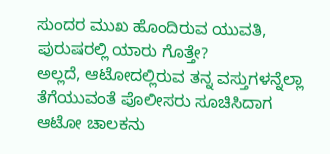ಸುಂದರ ಮುಖ ಹೊಂದಿರುವ ಯುವತಿ, ಪುರುಷರಲ್ಲಿ ಯಾರು ಗೊತ್ತೇ?
ಅಲ್ಲದೆ, ಆಟೋದಲ್ಲಿರುವ ತನ್ನ ವಸ್ತುಗಳನ್ನೆಲ್ಲಾ ತೆಗೆಯುವಂತೆ ಪೊಲೀಸರು ಸೂಚಿಸಿದಾಗ ಆಟೋ ಚಾಲಕನು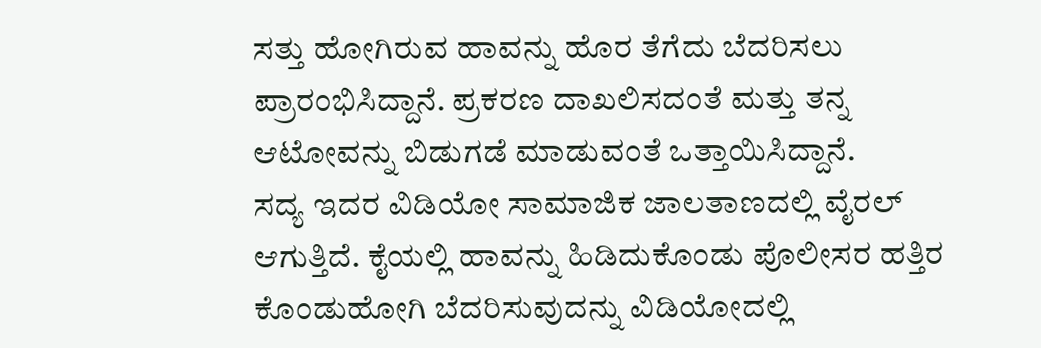ಸತ್ತು ಹೋಗಿರುವ ಹಾವನ್ನು ಹೊರ ತೆಗೆದು ಬೆದರಿಸಲು ಪ್ರಾರಂಭಿಸಿದ್ದಾನೆ. ಪ್ರಕರಣ ದಾಖಲಿಸದಂತೆ ಮತ್ತು ತನ್ನ ಆಟೋವನ್ನು ಬಿಡುಗಡೆ ಮಾಡುವಂತೆ ಒತ್ತಾಯಿಸಿದ್ದಾನೆ.
ಸದ್ಯ ಇದರ ವಿಡಿಯೋ ಸಾಮಾಜಿಕ ಜಾಲತಾಣದಲ್ಲಿ ವೈರಲ್ ಆಗುತ್ತಿದೆ. ಕೈಯಲ್ಲಿ ಹಾವನ್ನು ಹಿಡಿದುಕೊಂಡು ಪೊಲೀಸರ ಹತ್ತಿರ ಕೊಂಡುಹೋಗಿ ಬೆದರಿಸುವುದನ್ನು ವಿಡಿಯೋದಲ್ಲಿ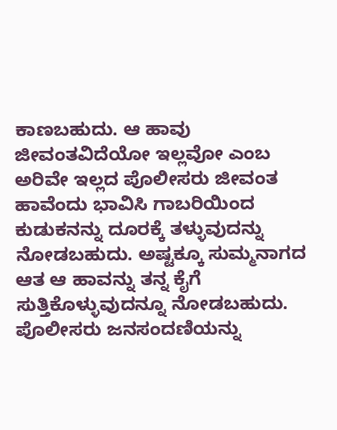ಕಾಣಬಹುದು. ಆ ಹಾವು ಜೀವಂತವಿದೆಯೋ ಇಲ್ಲವೋ ಎಂಬ ಅರಿವೇ ಇಲ್ಲದ ಪೊಲೀಸರು ಜೀವಂತ ಹಾವೆಂದು ಭಾವಿಸಿ ಗಾಬರಿಯಿಂದ ಕುಡುಕನನ್ನು ದೂರಕ್ಕೆ ತಳ್ಳುವುದನ್ನು ನೋಡಬಹುದು. ಅಷ್ಟಕ್ಕೂ ಸುಮ್ಮನಾಗದ ಆತ ಆ ಹಾವನ್ನು ತನ್ನ ಕೈಗೆ ಸುತ್ತಿಕೊಳ್ಳುವುದನ್ನೂ ನೋಡಬಹುದು. ಪೊಲೀಸರು ಜನಸಂದಣಿಯನ್ನು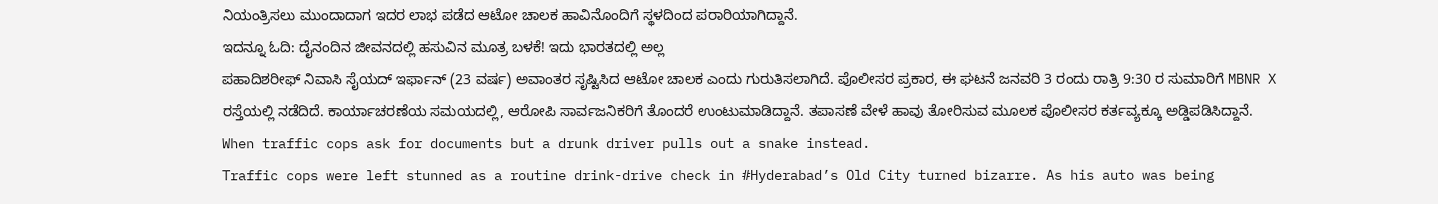ನಿಯಂತ್ರಿಸಲು ಮುಂದಾದಾಗ ಇದರ ಲಾಭ ಪಡೆದ ಆಟೋ ಚಾಲಕ ಹಾವಿನೊಂದಿಗೆ ಸ್ಥಳದಿಂದ ಪರಾರಿಯಾಗಿದ್ದಾನೆ.
ಇದನ್ನೂ ಓದಿ: ದೈನಂದಿನ ಜೀವನದಲ್ಲಿ ಹಸುವಿನ ಮೂತ್ರ ಬಳಕೆ! ಇದು ಭಾರತದಲ್ಲಿ ಅಲ್ಲ
ಪಹಾದಿಶರೀಫ್ ನಿವಾಸಿ ಸೈಯದ್ ಇರ್ಫಾನ್ (23 ವರ್ಷ) ಅವಾಂತರ ಸೃಷ್ಟಿಸಿದ ಆಟೋ ಚಾಲಕ ಎಂದು ಗುರುತಿಸಲಾಗಿದೆ. ಪೊಲೀಸರ ಪ್ರಕಾರ, ಈ ಘಟನೆ ಜನವರಿ 3 ರಂದು ರಾತ್ರಿ 9:30 ರ ಸುಮಾರಿಗೆ MBNR X ರಸ್ತೆಯಲ್ಲಿ ನಡೆದಿದೆ. ಕಾರ್ಯಾಚರಣೆಯ ಸಮಯದಲ್ಲಿ, ಆರೋಪಿ ಸಾರ್ವಜನಿಕರಿಗೆ ತೊಂದರೆ ಉಂಟುಮಾಡಿದ್ದಾನೆ. ತಪಾಸಣೆ ವೇಳೆ ಹಾವು ತೋರಿಸುವ ಮೂಲಕ ಪೊಲೀಸರ ಕರ್ತವ್ಯಕ್ಕೂ ಅಡ್ಡಿಪಡಿಸಿದ್ದಾನೆ.
When traffic cops ask for documents but a drunk driver pulls out a snake instead.
Traffic cops were left stunned as a routine drink-drive check in #Hyderabad’s Old City turned bizarre. As his auto was being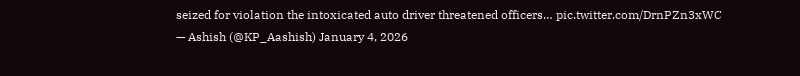seized for violation the intoxicated auto driver threatened officers… pic.twitter.com/DrnPZn3xWC
— Ashish (@KP_Aashish) January 4, 2026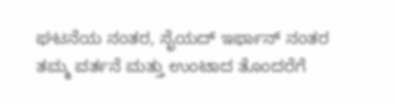ಘಟನೆಯ ನಂತರ, ಸೈಯದ್ ಇರ್ಫಾನ್ ನಂತರ ತಮ್ಮ ವರ್ತನೆ ಮತ್ತು ಉಂಟಾದ ತೊಂದರೆಗೆ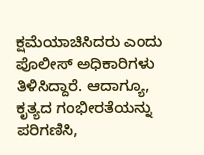ಕ್ಷಮೆಯಾಚಿಸಿದರು ಎಂದು ಪೊಲೀಸ್ ಅಧಿಕಾರಿಗಳು ತಿಳಿಸಿದ್ದಾರೆ. ಆದಾಗ್ಯೂ, ಕೃತ್ಯದ ಗಂಭೀರತೆಯನ್ನು ಪರಿಗಣಿಸಿ,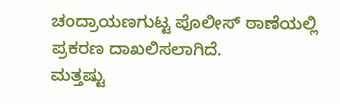ಚಂದ್ರಾಯಣಗುಟ್ಟ ಪೊಲೀಸ್ ಠಾಣೆಯಲ್ಲಿ ಪ್ರಕರಣ ದಾಖಲಿಸಲಾಗಿದೆ.
ಮತ್ತಷ್ಟು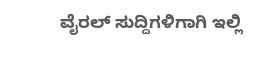ವೈರಲ್ ಸುದ್ದಿಗಳಿಗಾಗಿ ಇಲ್ಲಿ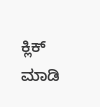ಕ್ಲಿಕ್ ಮಾಡಿ